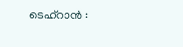ടെഹ്റാൻ :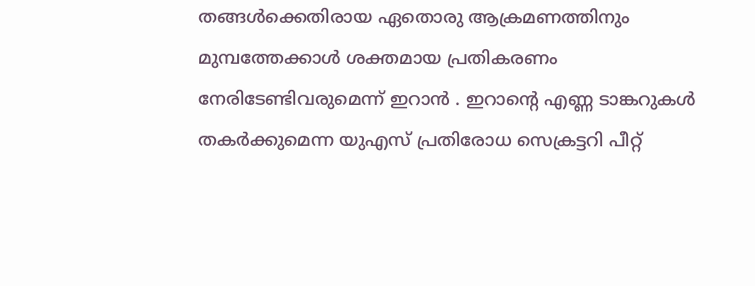തങ്ങൾക്കെതിരായ ഏതൊരു ആക്രമണത്തിനും മുമ്പത്തേക്കാൾ ശക്തമായ പ്രതികരണം നേരിടേണ്ടിവരുമെന്ന് ഇറാൻ . ഇറാന്റെ എണ്ണ ടാങ്കറുകൾ തകർക്കുമെന്ന യുഎസ് പ്രതിരോധ സെക്രട്ടറി പീറ്റ്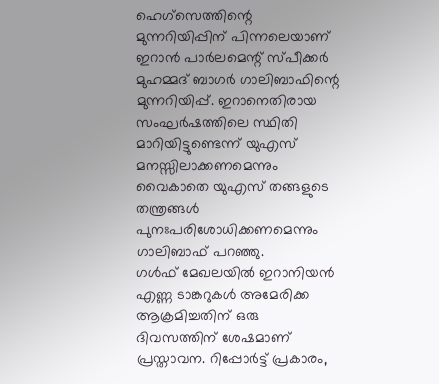ഹെഗ്സെത്തിന്റെ മുന്നറിയിപ്പിന് പിന്നലെയാണ് ഇറാൻ പാർലമെന്റ് സ്പീക്കർ മുഹമ്മദ് ബാഗർ ഗാലിബാഫിന്റെ മുന്നറിയിപ്പ്. ഇറാനെതിരായ സംഘർഷത്തിലെ സ്ഥിതി മാറിയിട്ടുണ്ടെന്ന് യുഎസ് മനസ്സിലാക്കണമെന്നും വൈകാതെ യുഎസ് തങ്ങളുടെ തന്ത്രങ്ങൾ പുനഃപരിശോധിക്കണമെന്നും ഗാലിബാഫ് പറഞ്ഞു.
ഗൾഫ് മേഖലയിൽ ഇറാനിയൻ എണ്ണ ടാങ്കറുകൾ അമേരിക്ക ആക്രമിച്ചതിന് ഒരു ദിവസത്തിന് ശേഷമാണ് പ്രസ്താവന. റിപ്പോർട്ട് പ്രകാരം,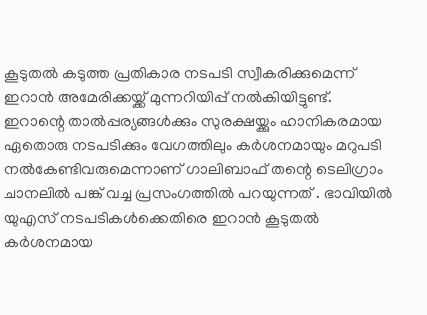കൂടുതൽ കടുത്ത പ്രതികാര നടപടി സ്വീകരിക്കുമെന്ന് ഇറാൻ അമേരിക്കയ്ക്ക് മുന്നറിയിപ്പ് നൽകിയിട്ടുണ്ട്.
ഇറാന്റെ താൽപ്പര്യങ്ങൾക്കും സുരക്ഷയ്ക്കും ഹാനികരമായ ഏതൊരു നടപടിക്കും വേഗത്തിലും കർശനമായും മറുപടി നൽകേണ്ടിവരുമെന്നാണ് ഗാലിബാഫ് തന്റെ ടെലിഗ്രാം ചാനലിൽ പങ്ക് വച്ച പ്രസംഗത്തിൽ പറയുന്നത് . ഭാവിയിൽ യുഎസ് നടപടികൾക്കെതിരെ ഇറാൻ കൂടുതൽ കർശനമായ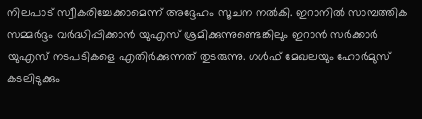നിലപാട് സ്വീകരിച്ചേക്കാമെന്ന് അദ്ദേഹം സൂചന നൽകി. ഇറാനിൽ സാമ്പത്തിക സമ്മർദ്ദം വർദ്ധിപ്പിക്കാൻ യുഎസ് ശ്രമിക്കുന്നുണ്ടെങ്കിലും ഇറാൻ സർക്കാർ യുഎസ് നടപടികളെ എതിർക്കുന്നത് തുടരുന്നു. ഗൾഫ് മേഖലയും ഹോർമുസ് കടലിടുക്കും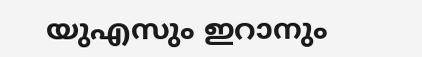യുഎസും ഇറാനും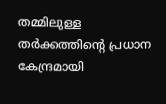തമ്മിലുള്ള തർക്കത്തിന്റെ പ്രധാന കേന്ദ്രമായി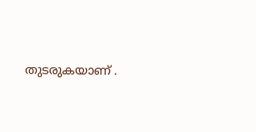തുടരുകയാണ് .